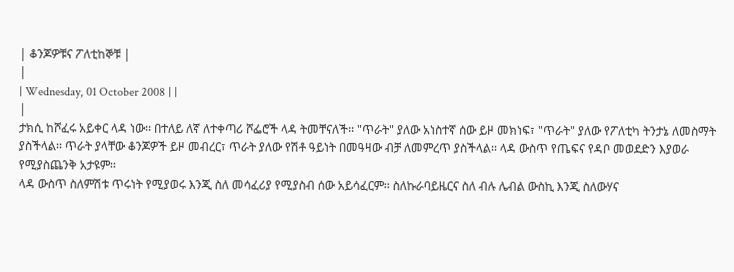| ቆንጆዎቹና ፖለቲከኞቹ |
|
| Wednesday, 01 October 2008 | |
|
ታክሲ ከሾፈሩ አይቀር ላዳ ነው፡፡ በተለይ ለኛ ለተቀጣሪ ሾፌሮች ላዳ ትመቸናለች፡፡ "ጥራት" ያለው አነስተኛ ሰው ይዞ መክነፍ፣ "ጥራት" ያለው የፖለቲካ ትንታኔ ለመስማት ያስችላል፡፡ ጥራት ያላቸው ቆንጆዎች ይዞ መብረር፣ ጥራት ያለው የሽቶ ዓይነት በመዓዛው ብቻ ለመምረጥ ያስችላል፡፡ ላዳ ውስጥ የጤፍና የዳቦ መወደድን እያወራ የሚያስጨንቅ አታዩም፡፡
ላዳ ውስጥ ስለምሽቱ ጥሩነት የሚያወሩ እንጂ ስለ መሳፈሪያ የሚያስብ ሰው አይሳፈርም፡፡ ስለኩራባይዜርና ስለ ብሉ ሌብል ውስኪ እንጂ ስለውሃና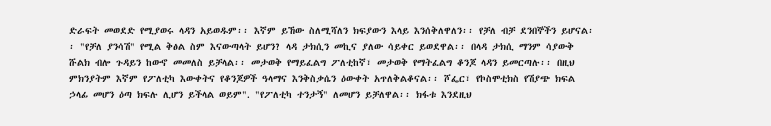ድራፍት መወደድ የሚያወሩ ላዳን አይወዱም፡፡ እኛም ይኸው ስለሚሻለን ክፍያውን እላይ እንሰቅለዋለን፡፡ የቻለ ብቻ ደንበኞችን ይሆናል፡፡ "የቻለ ያንሳሽ" የሚል ቅፅል ስም እናውጣላት ይሆን? ላዳ ታክሲን መኪና ያለው ሳይቀር ይወደዋል፡፡ በላዳ ታክሲ ማንም ሳያውቅ ሹልክ ብሎ ጉዳይን ከውኖ መመለስ ይቻላል፡፡ መታወቅ የማይፈልግ ፖለቲከኛ፣ መታወቅ የማትፈልግ ቆንጆ ላዳን ይመርጣሉ፡፡ በዚህ ምክንያትም እኛም የፖለቲካ እውቀትና የቆንጆዎች ዓላማና እንቅስቃሴን ዕውቀት አጥለቅልቆናል፡፡ ሾፌር፣ የኮስሞቲክስ የሽያጭ ክፍል ኃላፊ መሆን ዕጣ ክፍሉ ሊሆን ይችላል ወይም". "የፖለቲካ ተንታኝ" ለመሆን ይቻለዋል፡፡ ክፋቱ እንደዚህ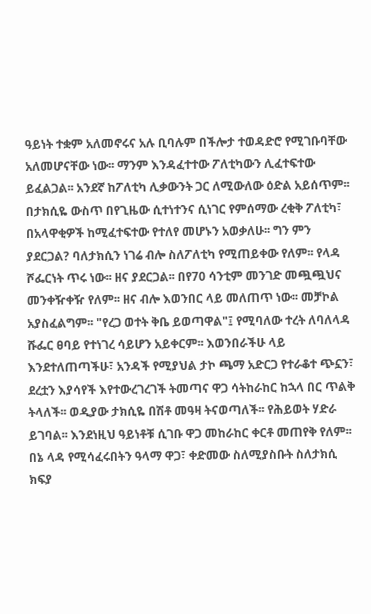ዓይነት ተቋም አለመኖሩና አሉ ቢባሉም በችሎታ ተወዳድሮ የሚገቡባቸው አለመሆናቸው ነው፡፡ ማንም እንዳፈተተው ፖለቲካውን ሊፈተፍተው ይፈልጋል፡፡ አንደኛ ከፖለቲካ ሊቃውንት ጋር ለሚውለው ዕድል አይሰጥም፡፡ በታክሲዬ ውስጥ በየጊዜው ሲተነተንና ሲነገር የምሰማው ረቂቅ ፖለቲካ፣ በአላዋቂዎች ከሚፈተፍተው የተለየ መሆኑን አወቃለሁ፡፡ ግን ምን ያደርጋል? ባለታክሲን ነገሬ ብሎ ስለፖለቲካ የሚጠይቀው የለም፡፡ የላዳ ሾፌርነት ጥሩ ነው፡፡ ዘና ያደርጋል፡፡ በየ70 ሳንቲም መንገድ መጯጯህና መንቀዥቀዥ የለም፡፡ ዘና ብሎ እወንበር ላይ መለጠጥ ነው፡፡ መቻኮል አያስፈልግም፡፡ "የረጋ ወተት ቅቤ ይወጣዋል"፤ የሚባለው ተረት ለባለላዳ ሹፌር ፀባይ የተነገረ ሳይሆን አይቀርም፡፡ እወንበራችሁ ላይ እንደተለጠጣችሁ፣ አንዳች የሚያህል ታኮ ጫማ አድርጋ የተራቆተ ጭኗን፣ ደረቷን እያሳየች እየተውረገረገች ትመጣና ዋጋ ሳትከራከር ከኋላ በር ጥልቅ ትላለች፡፡ ወዲያው ታክሲዬ በሽቶ መዓዛ ትናወጣለች፡፡ የሕይወት ሃድራ ይገባል፡፡ እንደነዚህ ዓይነቶቹ ሲገቡ ዋጋ መከራከር ቀርቶ መጠየቅ የለም፡፡ በኔ ላዳ የሚሳፈሩበትን ዓላማ ዋጋ፣ ቀድመው ስለሚያስቡት ስለታክሲ ክፍያ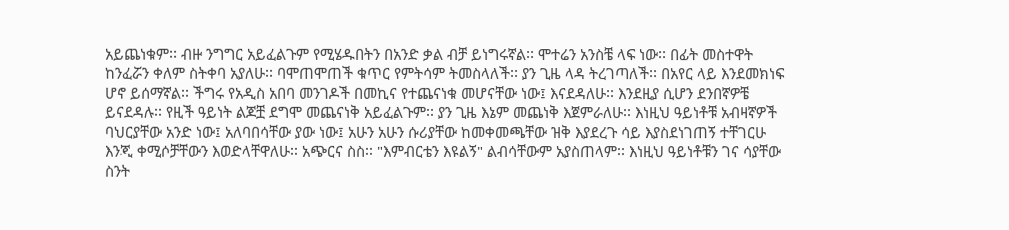አይጨነቁም፡፡ ብዙ ንግግር አይፈልጉም የሚሄዱበትን በአንድ ቃል ብቻ ይነግሩኛል፡፡ ሞተሬን አንስቼ ላፍ ነው፡፡ በፊት መስተዋት ከንፈሯን ቀለም ስትቀባ አያለሁ፡፡ ባሞጠሞጠች ቁጥር የምትሳም ትመስላለች፡፡ ያን ጊዜ ላዳ ትረገጣለች፡፡ በአየር ላይ እንደመክነፍ ሆኖ ይሰማኛል፡፡ ችግሩ የአዲስ አበባ መንገዶች በመኪና የተጨናነቁ መሆናቸው ነው፤ እናደዳለሁ፡፡ እንደዚያ ሲሆን ደንበኛዎቼ ይናደዳሉ፡፡ የዚች ዓይነት ልጆቿ ደግሞ መጨናነቅ አይፈልጉም፡፡ ያን ጊዜ እኔም መጨነቅ እጀምራለሁ፡፡ እነዚህ ዓይነቶቹ አብዛኛዎች ባህርያቸው አንድ ነው፤ አለባበሳቸው ያው ነው፤ አሁን አሁን ሱሪያቸው ከመቀመጫቸው ዝቅ እያደረጉ ሳይ እያስደነገጠኝ ተቸገርሁ እንጂ ቀሚሶቻቸውን እወድላቸዋለሁ፡፡ አጭርና ስስ፡፡ "እምብርቴን እዩልኝ" ልብሳቸውም አያስጠላም፡፡ እነዚህ ዓይነቶቹን ገና ሳያቸው ስንት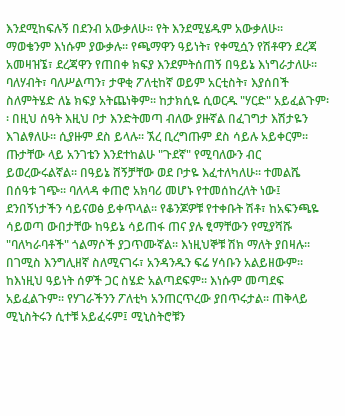እንደሚከፍሉኝ በደንብ አውቃለሁ፡፡ የት እንደሚሄዱም አውቃለሁ፡፡ ማወቄንም እነሱም ያውቃሉ፡፡ የጫማዋን ዓይነት፣ የቀሚሷን የሽቶዋን ደረጃ አመዛዝኜ፣ ደረጃዋን የጠበቀ ክፍያ እንደምትሰጠኝ በዓይኔ እነግራታለሁ፡፡ ባለሃብት፣ ባለሥልጣን፣ ታዋቂ ፖለቲከኛ ወይም አርቲስት፣ እያሰበች ስለምትሄድ ለኔ ክፍያ አትጨነቅም፡፡ ከታክሲዬ ሲወርዱ "ሃርድ" አይፈልጉም፡፡ በዚህ ሰዓት እዚህ ቦታ እንድትመጣ ብለው ያዙኛል በፈገግታ እሽታዬን እገልፃለሁ፡፡ ሲያዙም ደስ ይላሉ፡፡ ኧረ ቢረግጡም ደስ ሳይሉ አይቀርም፡፡ ጡታቸው ላይ አንገቴን እንደተከልሁ "ጉደኛ" የሚባለውን ብር ይወረውሩልኛል፡፡ በዓይኔ ሸኝቻቸው ወደ ቦታዬ እፈተለካለሁ፡፡ ተመልሼ በሰዓቱ ገጭ፡፡ ባለላዳ ቀጠሮ አክባሪ መሆኑ የተመሰከረለት ነው፤ ደንበኝነታችን ሳይናወፅ ይቀጥላል፡፡ የቆንጆዎቹ የተቀቡት ሽቶ፣ ከአፍንጫዬ ሳይወጣ ውበታቸው ከዓይኔ ሳይጠፋ ጠና ያሉ ፂማቸውን የሚያሻሹ "ባለካራባቶች" ጎልማሶች ያጋጥሙኛል፡፡ እነዚህኞቹ ሽክ ማለት ያበዛሉ፡፡ በገሚስ እንግሊዘኛ ስለሚናገሩ፣ አንዳንዱን ፍሬ ሃሳቡን አልይዘውም፡፡ ከእነዚህ ዓይነት ሰዎች ጋር ስሄድ አልጣደፍም፡፡ እነሱም መጣደፍ አይፈልጉም፡፡ የሃገራችንን ፖለቲካ አንጠርጥረው ያበጥሩታል፡፡ ጠቅላይ ሚኒስትሩን ሲተቹ አይፈሩም፤ ሚኒስትሮቹን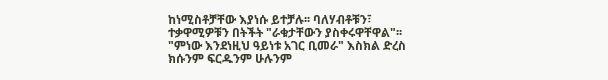ከነሚስቶቻቸው እያነሱ ይተቻሉ፡፡ ባለሃብቶቹን፣ ተቃዋሚዎቹን በትችት "ራቁታቸውን ያስቀሩዋቸዋል"፡፡ "ምነው እንደነዚህ ዓይነቱ አገር ቢመራ" እስክል ድረስ ክሱንም ፍርዱንም ሁሉንም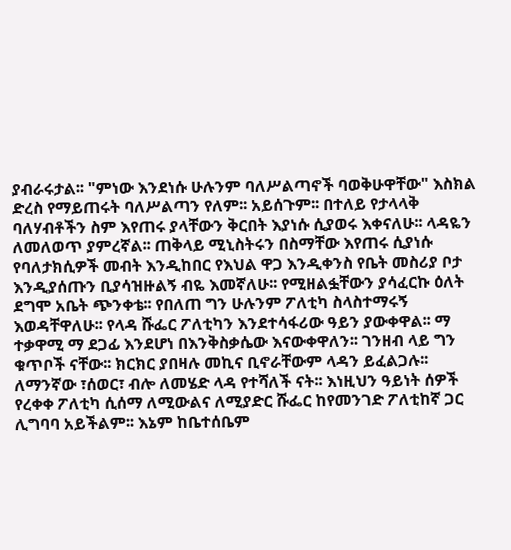ያብራሩታል፡፡ "ምነው እንደነሱ ሁሉንም ባለሥልጣኖች ባወቅሁዋቸው" እስክል ድረስ የማይጠሩት ባለሥልጣን የለም፡፡ አይሰጉም፡፡ በተለይ የታላላቅ ባለሃብቶችን ስም እየጠሩ ያላቸውን ቅርበት እያነሱ ሲያወሩ እቀናለሁ፡፡ ላዳዬን ለመለወጥ ያምረኛል፡፡ ጠቅላይ ሚኒስትሩን በስማቸው እየጠሩ ሲያነሱ የባለታክሲዎች መብት እንዲከበር የእህል ዋጋ እንዲቀንስ የቤት መስሪያ ቦታ እንዲያሰጡን ቢያሳዝዙልኝ ብዬ እመኛለሁ፡፡ የሚዘልፏቸውን ያሳፈርኩ ዕለት ደግሞ አቤት ጭንቀቴ፡፡ የበለጠ ግን ሁሉንም ፖለቲካ ስላስተማሩኝ እወዳቸዋለሁ፡፡ የላዳ ሹፌር ፖለቲካን እንደተሳፋሪው ዓይን ያውቀዋል፡፡ ማ ተቃዋሚ ማ ደጋፊ እንደሆነ በእንቅስቃሴው እናውቀዋለን፡፡ ገንዘብ ላይ ግን ቁጥቦች ናቸው፡፡ ክርክር ያበዛሉ መኪና ቢኖራቸውም ላዳን ይፈልጋሉ፡፡ ለማንኛው ፣ሰወር፣ ብሎ ለመሄድ ላዳ የተሻለች ናት፡፡ እነዚህን ዓይነት ሰዎች የረቀቀ ፖለቲካ ሲሰማ ለሚውልና ለሚያድር ሹፌር ከየመንገድ ፖለቲከኛ ጋር ሊግባባ አይችልም፡፡ እኔም ከቤተሰቤም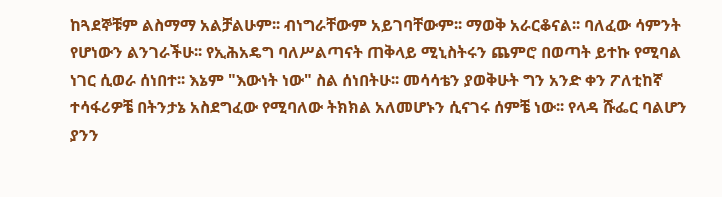ከጓደኞቹም ልስማማ አልቻልሁም፡፡ ብነግራቸውም አይገባቸውም፡፡ ማወቅ አራርቆናል፡፡ ባለፈው ሳምንት የሆነውን ልንገራችሁ፡፡ የኢሕአዴግ ባለሥልጣናት ጠቅላይ ሚኒስትሩን ጨምሮ በወጣት ይተኩ የሚባል ነገር ሲወራ ሰነበተ፡፡ እኔም "እውነት ነው" ስል ሰነበትሁ፡፡ መሳሳቴን ያወቅሁት ግን አንድ ቀን ፖለቲከኛ ተሳፋሪዎቼ በትንታኔ አስደግፈው የሚባለው ትክክል አለመሆኑን ሲናገሩ ሰምቼ ነው፡፡ የላዳ ሹፌር ባልሆን ያንን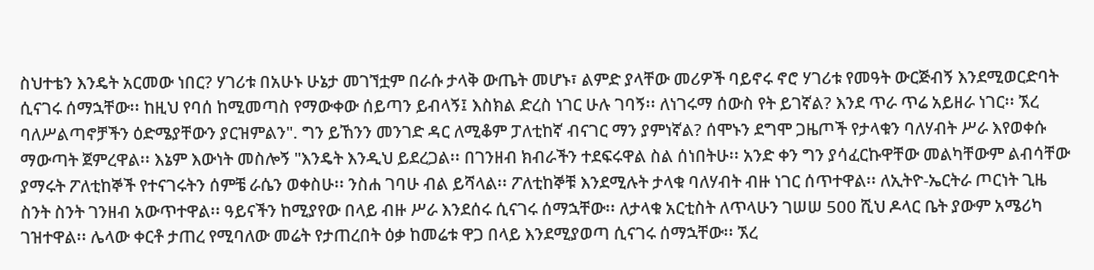ስህተቴን እንዴት አርመው ነበር? ሃገሪቱ በአሁኑ ሁኔታ መገኘቷም በራሱ ታላቅ ውጤት መሆኑ፣ ልምድ ያላቸው መሪዎች ባይኖሩ ኖሮ ሃገሪቱ የመዓት ውርጅብኝ እንደሚወርድባት ሲናገሩ ሰማኋቸው፡፡ ከዚህ የባሰ ከሚመጣስ የማውቀው ሰይጣን ይብላኝ፤ እስክል ድረስ ነገር ሁሉ ገባኝ፡፡ ለነገሩማ ሰውስ የት ይገኛል? እንደ ጥራ ጥሬ አይዘራ ነገር፡፡ ኧረ ባለሥልጣኖቻችን ዕድሜያቸውን ያርዝምልን". ግን ይኸንን መንገድ ዳር ለሚቆም ፓለቲከኛ ብናገር ማን ያምነኛል? ሰሞኑን ደግሞ ጋዜጦች የታላቁን ባለሃብት ሥራ እየወቀሱ ማውጣት ጀምረዋል፡፡ እኔም እውነት መስሎኝ "እንዴት እንዲህ ይደረጋል፡፡ በገንዘብ ክብራችን ተደፍሩዋል ስል ሰነበትሁ፡፡ አንድ ቀን ግን ያሳፈርኩዋቸው መልካቸውም ልብሳቸው ያማሩት ፖለቲከኞች የተናገሩትን ሰምቼ ራሴን ወቀስሁ፡፡ ንስሐ ገባሁ ብል ይሻላል፡፡ ፖለቲከኞቹ እንደሚሉት ታላቁ ባለሃብት ብዙ ነገር ሰጥተዋል፡፡ ለኢትዮ-ኤርትራ ጦርነት ጊዜ ስንት ስንት ገንዘብ አውጥተዋል፡፡ ዓይናችን ከሚያየው በላይ ብዙ ሥራ እንደሰሩ ሲናገሩ ሰማኋቸው፡፡ ለታላቁ አርቲስት ለጥላሁን ገሠሠ 500 ሺህ ዶላር ቤት ያውም አሜሪካ ገዝተዋል፡፡ ሌላው ቀርቶ ታጠረ የሚባለው መሬት የታጠረበት ዕቃ ከመሬቱ ዋጋ በላይ እንደሚያወጣ ሲናገሩ ሰማኋቸው፡፡ ኧረ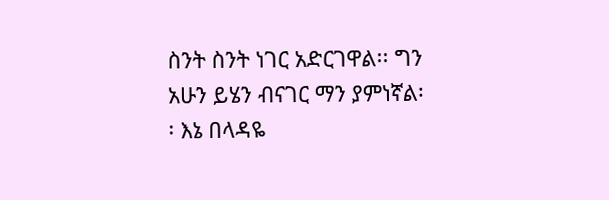ስንት ስንት ነገር አድርገዋል፡፡ ግን አሁን ይሄን ብናገር ማን ያምነኛል፡፡ እኔ በላዳዬ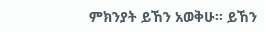ምክንያት ይኸን አወቅሁ፡፡ ይኸን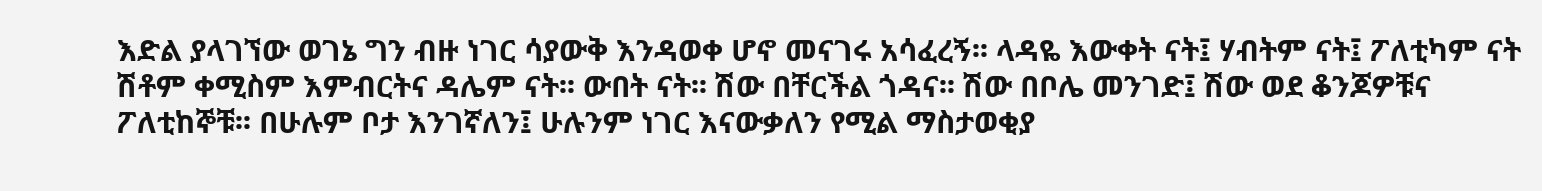እድል ያላገኘው ወገኔ ግን ብዙ ነገር ሳያውቅ እንዳወቀ ሆኖ መናገሩ አሳፈረኝ፡፡ ላዳዬ እውቀት ናት፤ ሃብትም ናት፤ ፖለቲካም ናት ሽቶም ቀሚስም እምብርትና ዳሌም ናት፡፡ ውበት ናት፡፡ ሽው በቸርችል ጎዳና፡፡ ሽው በቦሌ መንገድ፤ ሽው ወደ ቆንጆዎቹና ፖለቲከኞቹ፡፡ በሁሉም ቦታ እንገኛለን፤ ሁሉንም ነገር እናውቃለን የሚል ማስታወቂያ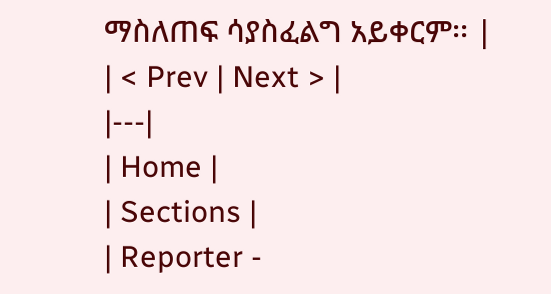ማስለጠፍ ሳያስፈልግ አይቀርም፡፡ |
| < Prev | Next > |
|---|
| Home |
| Sections |
| Reporter -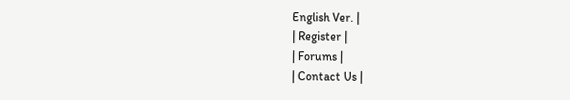English Ver. |
| Register |
| Forums |
| Contact Us |